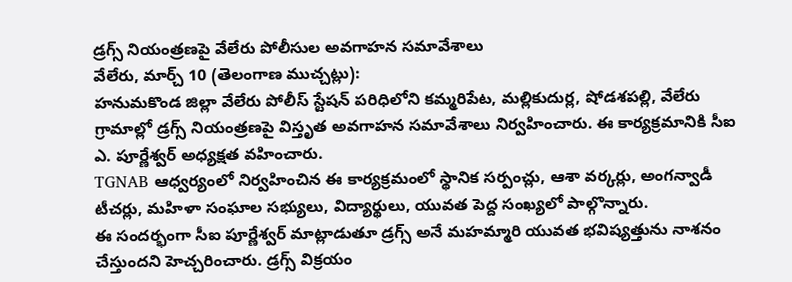డ్రగ్స్ నియంత్రణపై వేలేరు పోలీసుల అవగాహన సమావేశాలు
వేలేరు, మార్చ్ 10 (తెలంగాణ ముచ్చట్లు):
హనుమకొండ జిల్లా వేలేరు పోలీస్ స్టేషన్ పరిధిలోని కమ్మరిపేట, మల్లికుదుర్ల, షోడశపల్లి, వేలేరు గ్రామాల్లో డ్రగ్స్ నియంత్రణపై విస్తృత అవగాహన సమావేశాలు నిర్వహించారు. ఈ కార్యక్రమానికి సీఐ ఎ. పూర్ణేశ్వర్ అధ్యక్షత వహించారు.
TGNAB ఆధ్వర్యంలో నిర్వహించిన ఈ కార్యక్రమంలో స్థానిక సర్పంచ్లు, ఆశా వర్కర్లు, అంగన్వాడీ టీచర్లు, మహిళా సంఘాల సభ్యులు, విద్యార్థులు, యువత పెద్ద సంఖ్యలో పాల్గొన్నారు.
ఈ సందర్భంగా సీఐ పూర్ణేశ్వర్ మాట్లాడుతూ డ్రగ్స్ అనే మహమ్మారి యువత భవిష్యత్తును నాశనం చేస్తుందని హెచ్చరించారు. డ్రగ్స్ విక్రయం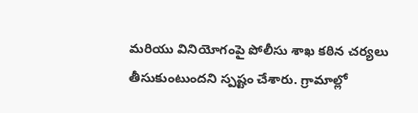మరియు వినియోగంపై పోలీసు శాఖ కఠిన చర్యలు తీసుకుంటుందని స్పష్టం చేశారు. గ్రామాల్లో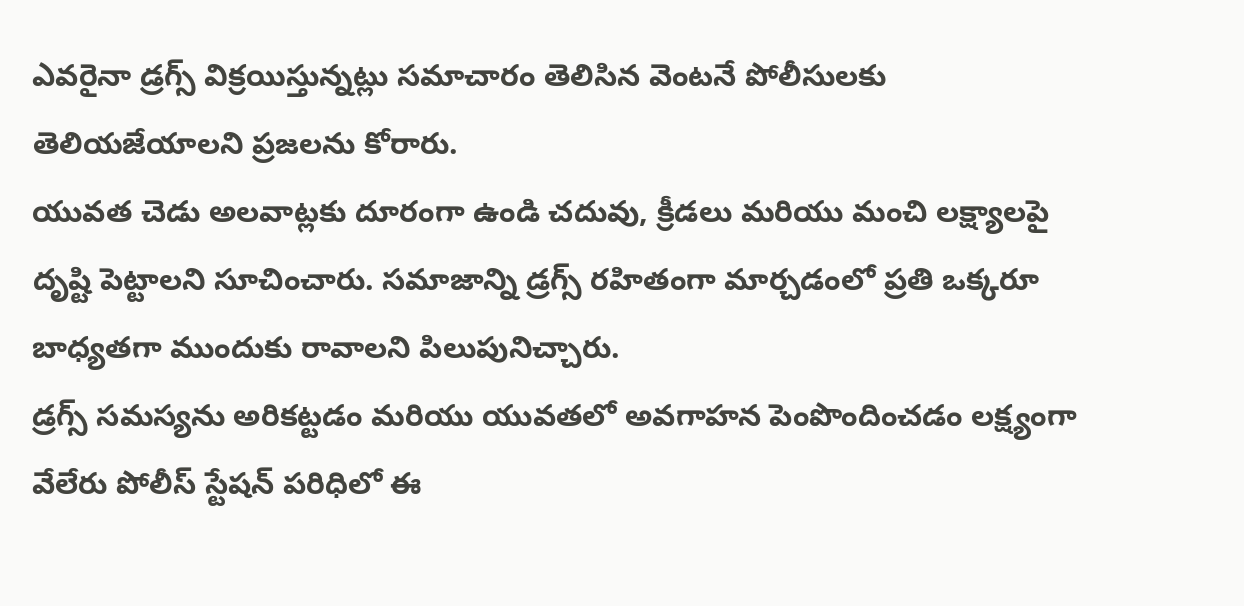ఎవరైనా డ్రగ్స్ విక్రయిస్తున్నట్లు సమాచారం తెలిసిన వెంటనే పోలీసులకు తెలియజేయాలని ప్రజలను కోరారు.
యువత చెడు అలవాట్లకు దూరంగా ఉండి చదువు, క్రీడలు మరియు మంచి లక్ష్యాలపై దృష్టి పెట్టాలని సూచించారు. సమాజాన్ని డ్రగ్స్ రహితంగా మార్చడంలో ప్రతి ఒక్కరూ బాధ్యతగా ముందుకు రావాలని పిలుపునిచ్చారు.
డ్రగ్స్ సమస్యను అరికట్టడం మరియు యువతలో అవగాహన పెంపొందించడం లక్ష్యంగా వేలేరు పోలీస్ స్టేషన్ పరిధిలో ఈ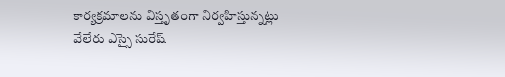కార్యక్రమాలను విస్తృతంగా నిర్వహిస్తున్నట్లు వేలేరు ఎస్సై సురేష్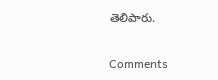తెలిపారు.


Comments